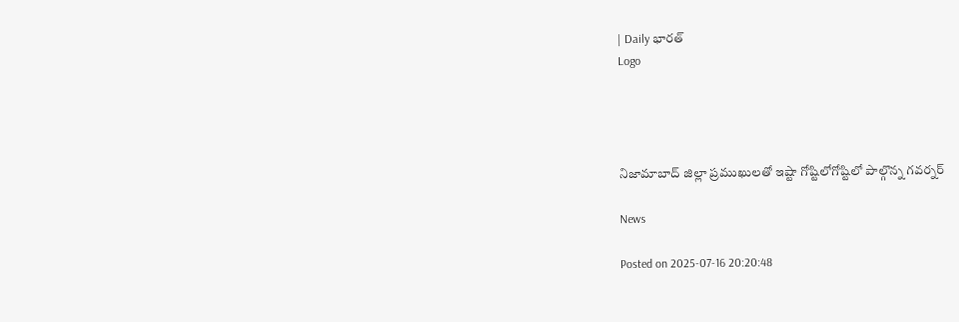| Daily భారత్
Logo




నిజామాబాద్ జిల్లా ప్రముఖులతో ఇష్టా గోష్టిలోగోష్టిలో పాల్గొన్న గవర్నర్

News

Posted on 2025-07-16 20:20:48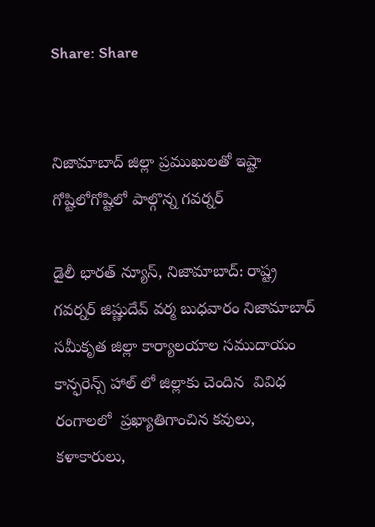Share: Share


నిజామాబాద్ జిల్లా ప్రముఖులతో ఇష్టా గోష్టిలోగోష్టిలో పాల్గొన్న గవర్నర్

డైలీ భారత్ న్యూస్, నిజామాబాద్: రాష్ట్ర గవర్నర్ జిష్ణుదేవ్ వర్మ బుధవారం నిజామాబాద్ సమీకృత జిల్లా కార్యాలయాల సముదాయం కాన్ఫరెన్స్ హాల్ లో జిల్లాకు చెందిన  వివిధ రంగాలలో  ప్రఖ్యాతిగాంచిన కవులు, కళాకారులు,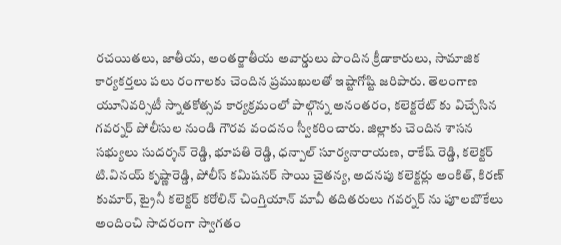రచయితలు, జాతీయ, అంతర్జాతీయ అవార్డులు పొందిన క్రీడాకారులు, సామాజిక కార్యకర్తలు పలు రంగాలకు చెందిన ప్రముఖులతో ఇష్టాగోష్టి జరిపారు. తెలంగాణ యూనివర్సిటీ స్నాతకోత్సవ కార్యక్రమంలో పాల్గొన్న అనంతరం, కలెక్టరేట్ కు విచ్చేసిన గవర్నర్ పోలీసుల నుండి గౌరవ వందనం స్వీకరించారు. జిల్లాకు చెందిన శాసన సభ్యులు సుదర్శన్ రెడ్డి, భూపతి రెడ్డి, ధన్పాల్ సూర్యనారాయణ, రాకేష్ రెడ్డి, కలెక్టర్ టి.వినయ్ కృష్ణారెడ్డి, పోలీస్ కమిషనర్ సాయి చైతన్య, అదనపు కలెక్టర్లు అంకిత్, కిరణ్ కుమార్, ట్రైనీ కలెక్టర్ కరోలిన్ చింగ్తియాన్ మావీ తదితరులు గవర్నర్ ను పూలబొకేలు అందించి సాదరంగా స్వాగతం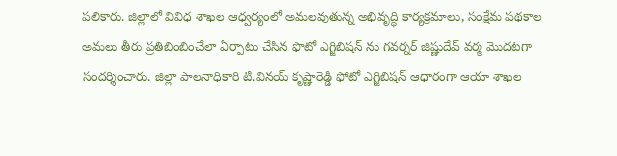పలికారు. జిల్లాలో వివిధ శాఖల ఆధ్వర్యంలో అమలవుతున్న అభివృద్ధి కార్యక్రమాలు, సంక్షేమ పథకాల అమలు తీరు ప్రతిబింబించేలా ఏర్పాటు చేసిన ఫొటో ఎగ్జిబిషన్ ను గవర్నర్ జిష్ణుదేవ్ వర్మ మొదటగా సందర్శించారు. జిల్లా పాలనాధికారి టి.వినయ్ కృష్ణారెడ్డి ఫోటో ఎగ్జిబిషన్ ఆధారంగా ఆయా శాఖల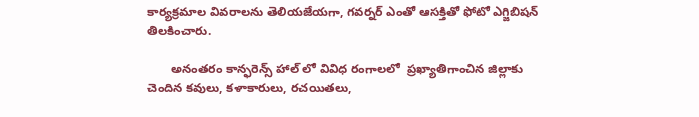కార్యక్రమాల వివరాలను తెలియజేయగా, గవర్నర్ ఎంతో ఆసక్తితో ఫోటో ఎగ్జిబిషన్ తిలకించారు.

       అనంతరం కాన్ఫరెన్స్ హాల్ లో వివిధ రంగాలలో  ప్రఖ్యాతిగాంచిన జిల్లాకు చెందిన కవులు, కళాకారులు, రచయితలు,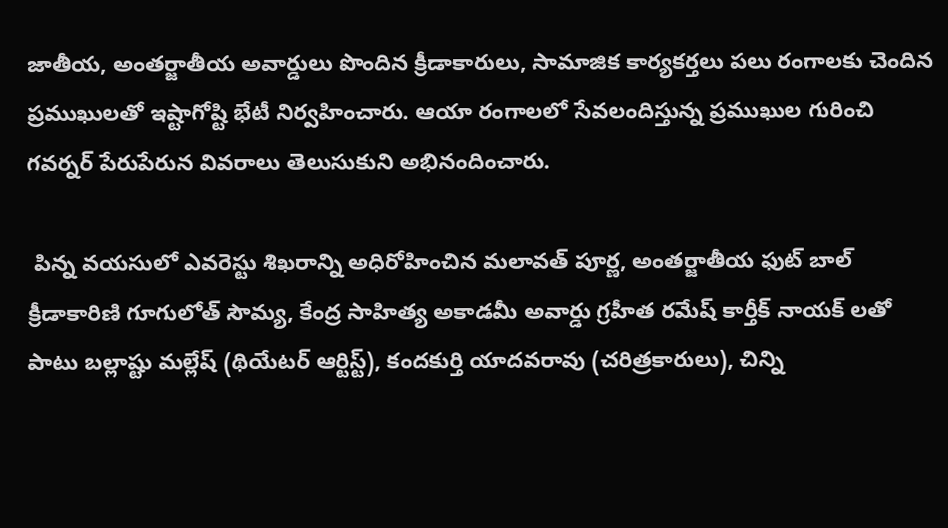జాతీయ, అంతర్జాతీయ అవార్డులు పొందిన క్రీడాకారులు, సామాజిక కార్యకర్తలు పలు రంగాలకు చెందిన ప్రముఖులతో ఇష్టాగోష్టి భేటీ నిర్వహించారు. ఆయా రంగాలలో సేవలందిస్తున్న ప్రముఖుల గురించి గవర్నర్ పేరుపేరున వివరాలు తెలుసుకుని అభినందించారు.

 పిన్న వయసులో ఎవరెస్టు శిఖరాన్ని అధిరోహించిన మలావత్ పూర్ణ, అంతర్జాతీయ ఫుట్ బాల్ క్రీడాకారిణి గూగులోత్ సౌమ్య, కేంద్ర సాహిత్య అకాడమీ అవార్డు గ్రహీత రమేష్ కార్తీక్ నాయక్ లతో పాటు బల్లాష్టు మల్లేష్ (థియేటర్ ఆర్టిస్ట్), కందకుర్తి యాదవరావు (చరిత్రకారులు), చిన్ని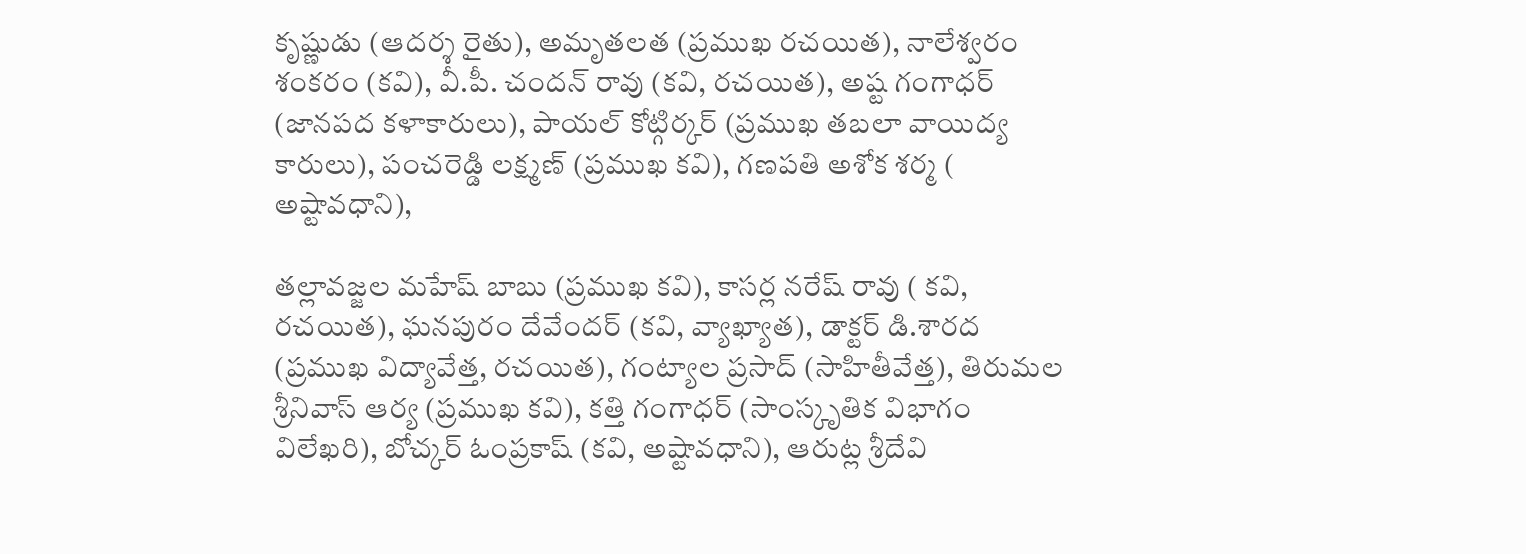కృష్ణుడు (ఆదర్శ రైతు), అమృతలత (ప్రముఖ రచయిత), నాలేశ్వరం శంకరం (కవి), వీ.పీ. చందన్ రావు (కవి, రచయిత), అష్ట గంగాధర్ (జానపద కళాకారులు), పాయల్ కోట్గిర్కర్ (ప్రముఖ తబలా వాయిద్య కారులు), పంచరెడ్డి లక్ష్మణ్ (ప్రముఖ కవి), గణపతి అశోక శర్మ ( అష్టావధాని),

తల్లావజ్జల మహేష్ బాబు (ప్రముఖ కవి), కాసర్ల నరేష్ రావు ( కవి, రచయిత), ఘనపురం దేవేందర్ (కవి, వ్యాఖ్యాత), డాక్టర్ డి.శారద (ప్రముఖ విద్యావేత్త, రచయిత), గంట్యాల ప్రసాద్ (సాహితీవేత్త), తిరుమల శ్రీనివాస్ ఆర్య (ప్రముఖ కవి), కత్తి గంగాధర్ (సాంస్కృతిక విభాగం విలేఖరి), బోచ్కర్ ఓంప్రకాష్ (కవి, అష్టావధాని), ఆరుట్ల శ్రీదేవి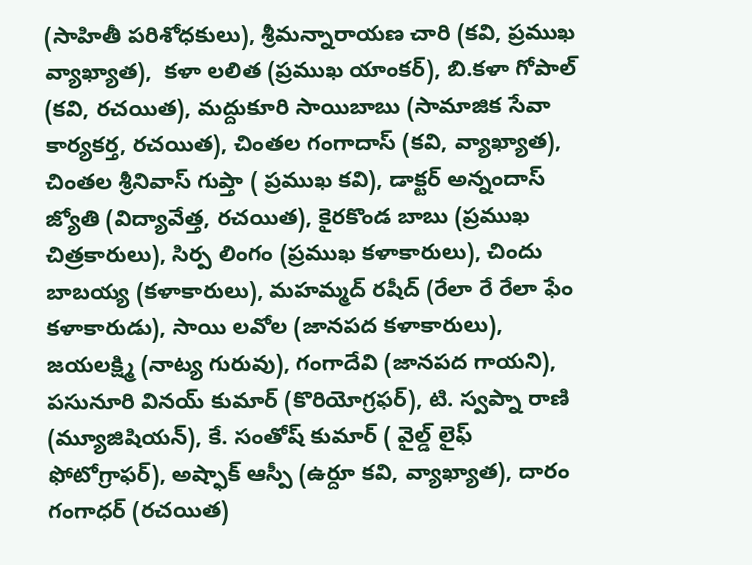(సాహితీ పరిశోధకులు), శ్రీమన్నారాయణ చారి (కవి, ప్రముఖ వ్యాఖ్యాత),  కళా లలిత (ప్రముఖ యాంకర్), బి.కళా గోపాల్ (కవి, రచయిత), మద్దుకూరి సాయిబాబు (సామాజిక సేవా కార్యకర్త, రచయిత), చింతల గంగాదాస్ (కవి, వ్యాఖ్యాత), చింతల శ్రీనివాస్ గుప్తా ( ప్రముఖ కవి), డాక్టర్ అన్నందాస్ జ్యోతి (విద్యావేత్త, రచయిత), కైరకొండ బాబు (ప్రముఖ చిత్రకారులు), సిర్ప లింగం (ప్రముఖ కళాకారులు), చిందు బాబయ్య (కళాకారులు), మహమ్మద్ రషీద్ (రేలా రే రేలా ఫేం కళాకారుడు), సాయి లవోల (జానపద కళాకారులు), జయలక్ష్మి (నాట్య గురువు), గంగాదేవి (జానపద గాయని), పసునూరి వినయ్ కుమార్ (కొరియోగ్రఫర్), టి. స్వప్నా రాణి (మ్యూజిషియన్), కే. సంతోష్ కుమార్ ( వైల్డ్ లైఫ్ ఫోటోగ్రాఫర్), అష్ఫాక్ ఆస్పీ (ఉర్దూ కవి, వ్యాఖ్యాత), దారం గంగాధర్ (రచయిత)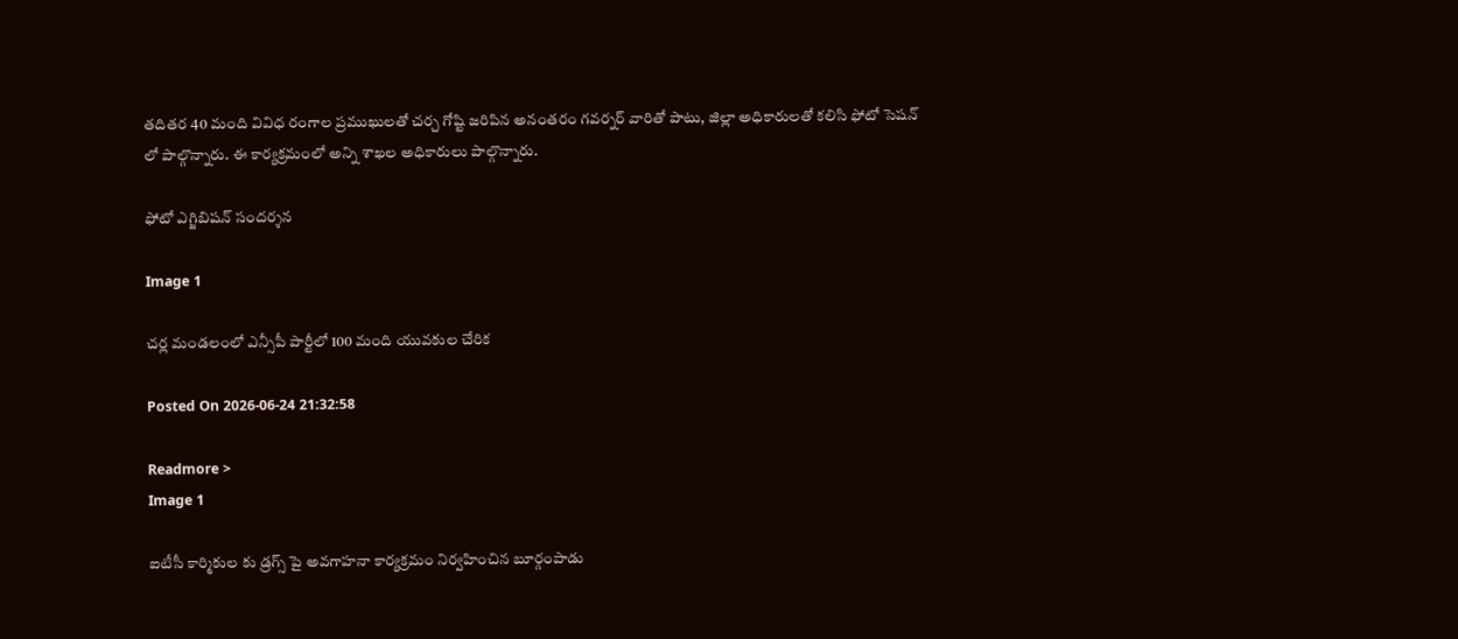తదితర 40 మంది వివిధ రంగాల ప్రముఖులతో చర్చ గోష్టి జరిపిన అనంతరం గవర్నర్ వారితో పాటు, జిల్లా అధికారులతో కలిసి ఫోటో సెషన్ లో పాల్గొన్నారు. ఈ కార్యక్రమంలో అన్ని శాఖల అధికారులు పాల్గొన్నారు.

ఫోటో ఎగ్జిబిషన్ సందర్శన

Image 1

చర్ల మండలంలో ఎన్సీపీ పార్టీలో 100 మంది యువకుల చేరిక

Posted On 2026-06-24 21:32:58

Readmore >
Image 1

ఐటీసీ కార్మికుల కు డ్రగ్స్ పై అవగాహనా కార్యక్రమం నిర్వహించిన బూర్గంపాడు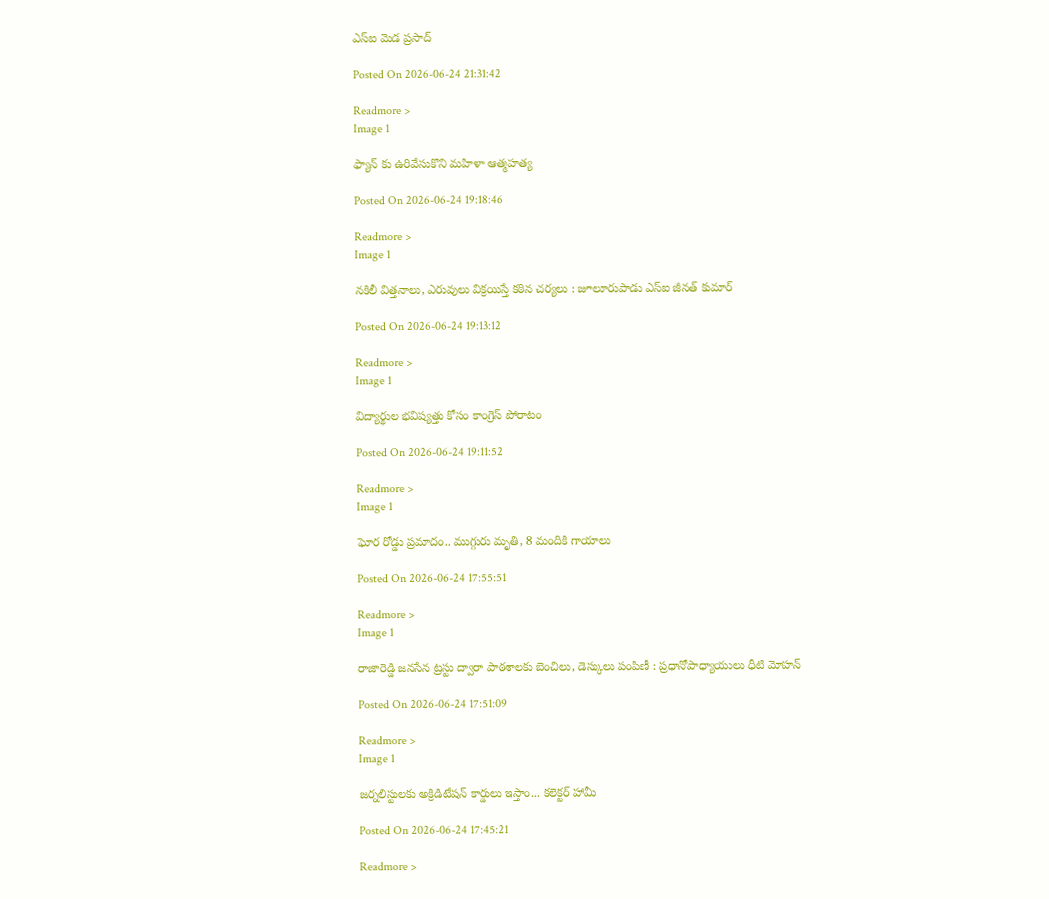ఎస్ఐ మెడ ప్రసాద్

Posted On 2026-06-24 21:31:42

Readmore >
Image 1

ఫ్యాన్ కు ఉరివేసుకొని మహిళా ఆత్మహత్య

Posted On 2026-06-24 19:18:46

Readmore >
Image 1

నకిలీ విత్తనాలు, ఎరువులు విక్రయిస్తే కఠిన చర్యలు : జూలూరుపాడు ఎస్‌ఐ జీనత్ కుమార్

Posted On 2026-06-24 19:13:12

Readmore >
Image 1

విద్యార్థుల భవిష్యత్తు కోసం కాంగ్రెస్ పోరాటం

Posted On 2026-06-24 19:11:52

Readmore >
Image 1

ఘోర రోడ్డు ప్రమాదం.. ముగ్గురు మృతి, 8 మందికి గాయాలు

Posted On 2026-06-24 17:55:51

Readmore >
Image 1

రాజారెడ్డి జనసేన ట్రస్టు ద్వారా పాఠశాలకు బెంచిలు, డెస్కులు పంపిణీ : ప్రధానోపాధ్యాయులు ధీటి మోహన్

Posted On 2026-06-24 17:51:09

Readmore >
Image 1

జర్నలిస్టులకు అక్రిడిటేషన్ కార్డులు ఇస్తాం... కలెక్టర్ హామీ

Posted On 2026-06-24 17:45:21

Readmore >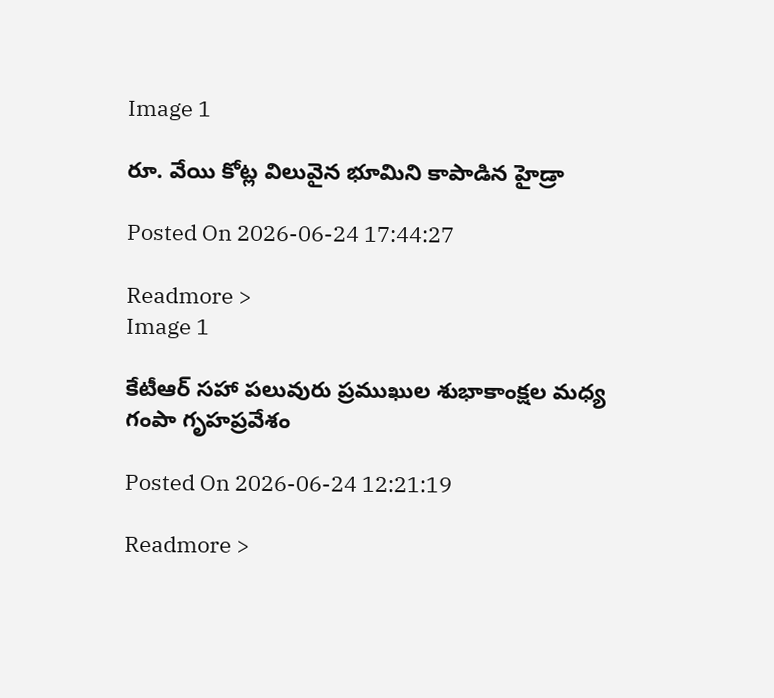Image 1

రూ. వేయి కోట్ల విలువైన భూమిని కాపాడిన హైడ్రా

Posted On 2026-06-24 17:44:27

Readmore >
Image 1

కేటీఆర్ సహా పలువురు ప్రముఖుల శుభాకాంక్షల మధ్య గంపా గృహప్రవేశం

Posted On 2026-06-24 12:21:19

Readmore >